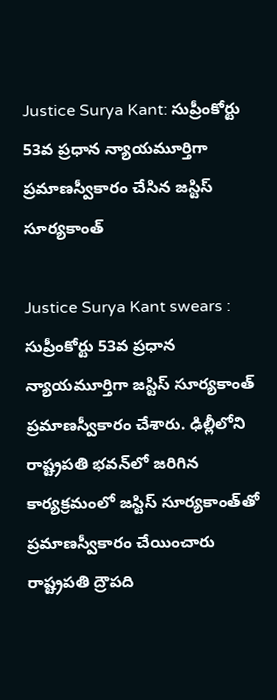Justice Surya Kant: సుప్రీంకోర్టు 53వ ప్రధాన న్యాయమూర్తిగా ప్రమాణస్వీకారం చేసిన జస్టిస్‌ సూర్యకాంత్‌

Justice Surya Kant swears : సుప్రీంకోర్టు 53వ ప్రధాన న్యాయమూర్తిగా జస్టిస్‌ సూర్యకాంత్‌ ప్రమాణస్వీకారం చేశారు. ఢిల్లీలోని రాష్ట్రపతి భవన్‌లో జరిగిన కార్యక్రమంలో జస్టిస్‌ సూర్యకాంత్‌తో ప్రమాణస్వీకారం చేయించారు రాష్ట్రపతి ద్రౌపది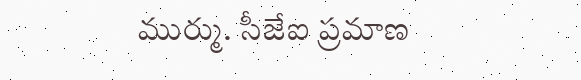ముర్ము. సీజేఐ ప్రమాణ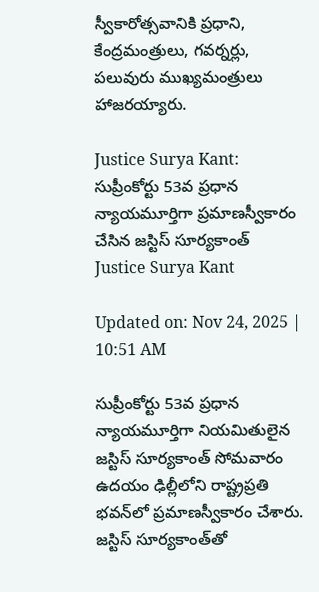స్వీకారోత్సవానికి ప్రధాని, కేంద్రమంత్రులు, గవర్నర్లు, పలువురు ముఖ్యమంత్రులు హాజరయ్యారు.

Justice Surya Kant: సుప్రీంకోర్టు 53వ ప్రధాన న్యాయమూర్తిగా ప్రమాణస్వీకారం చేసిన జస్టిస్‌ సూర్యకాంత్‌
Justice Surya Kant

Updated on: Nov 24, 2025 | 10:51 AM

సుప్రీంకోర్టు 53వ ప్రధాన న్యాయమూర్తిగా నియమితులైన జస్టిస్‌ సూర్యకాంత్‌ సోమవారం ఉదయం ఢిల్లీలోని రాష్ట్రప్రతి భవన్‌లో ప్రమాణస్వీకారం చేశారు. జస్టిస్‌ సూర్యకాంత్‌తో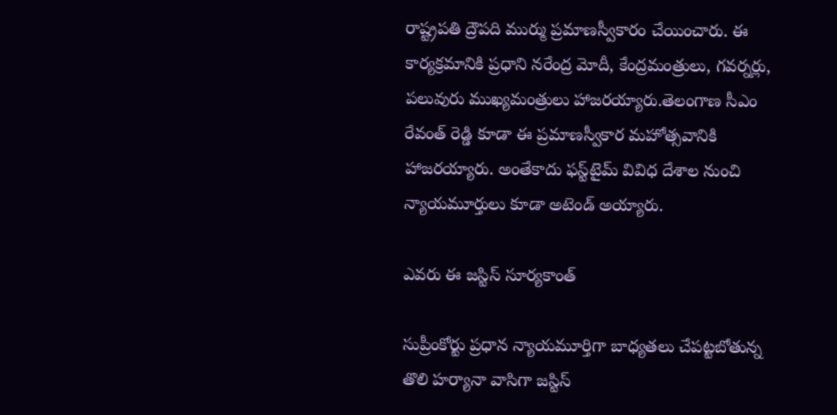రాష్ట్రపతి ద్రౌపది ముర్ము ప్రమాణస్వీకారం చేయించారు. ఈ కార్యక్రమానికి ప్రధాని నరేంద్ర మోదీ, కేంద్రమంత్రులు, గవర్నర్లు, పలువురు ముఖ్యమంత్రులు హాజరయ్యారు.తెలంగాణ సీఎం రేవంత్‌ రెడ్డి కూడా ఈ ప్రమాణస్వీకార మహోత్సవానికి హాజరయ్యారు. అంతేకాదు ఫస్ట్‌టైమ్‌ వివిధ దేశాల నుంచి న్యాయమూర్తులు కూడా అటెండ్‌ అయ్యారు.

ఎవరు ఈ జస్టిస్ సూర్యకాంత్

సుప్రీంకోర్టు ప్రధాన న్యాయమూర్తిగా బాధ్యతలు చేపట్టబోతున్న తొలి హర్యానా వాసిగా జస్టిస్‌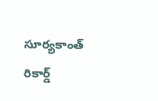సూర్యకాంత్‌ రికార్డ్‌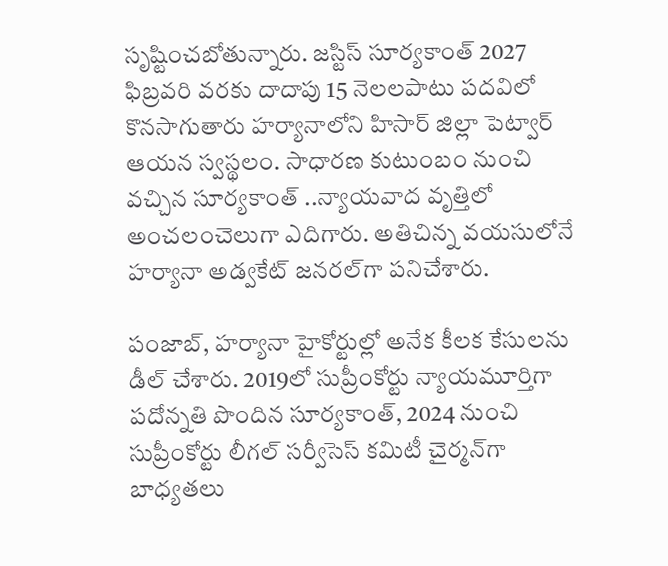సృష్టించబోతున్నారు. జస్టిస్‌ సూర్యకాంత్‌ 2027 ఫిబ్రవరి వరకు దాదాపు 15 నెలలపాటు పదవిలో కొనసాగుతారు హర్యానాలోని హిసార్‌ జిల్లా పెట్వార్‌ ఆయన స్వస్థలం. సాధారణ కుటుంబం నుంచి వచ్చిన సూర్యకాంత్‌ ..న్యాయవాద వృత్తిలో అంచలంచెలుగా ఎదిగారు. అతిచిన్న వయసులోనే హర్యానా అడ్వకేట్‌ జనరల్‌గా పనిచేశారు.

పంజాబ్, హర్యానా హైకోర్టుల్లో అనేక కీలక కేసులను డీల్‌ చేశారు. 2019లో సుప్రీంకోర్టు న్యాయమూర్తిగా పదోన్నతి పొందిన సూర్యకాంత్‌, 2024 నుంచి సుప్రీంకోర్టు లీగల్‌ సర్వీసెస్‌ కమిటీ చైర్మన్‌గా బాధ్యతలు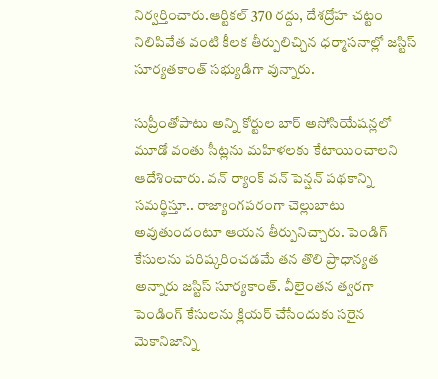నిర్వర్తించారు.ఆర్టికల్‌ 370 రద్దు, దేశద్రోహ చట్టం నిలిపివేత వంటి కీలక తీర్పులిచ్చిన ధర్మాసనాల్లో జస్టిస్‌ సూర్యతకాంత్‌ సభ్యుడిగా వున్నారు.

సుప్రీంతోపాటు అన్ని కోర్టుల బార్‌ అసోసియేషన్లలో మూడో వంతు సీట్లను మహిళలకు కేటాయించాలని ఆదేశించారు. వన్ ర్యాంక్ వన్ పెన్షన్ పథకాన్ని సమర్థిస్తూ.. రాజ్యాంగపరంగా చెల్లుబాటు అవుతుందంటూ ఆయన తీర్పునిచ్చారు. పెండిగ్‌ కేసులను పరిష్కరించడమే తన తొలి ప్రాధాన్యత అన్నారు జస్టిస్‌ సూర్యకాంత్‌. వీలైంతన త్వరగా పెండింగ్‌ కేసులను క్లియర్‌ చేసేందుకు సరైన మెకానిజాన్ని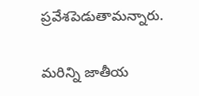ప్రవేశపెడుతామన్నారు.

మరిన్ని జాతీయ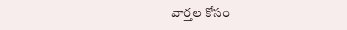వార్తల కోసం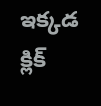ఇక్కడ క్లిక్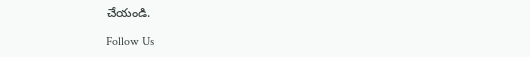చేయండి.

Follow Us